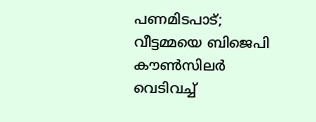പണമിടപാട്; വീട്ടമ്മയെ ബിജെപി കൗൺസിലർ വെടിവച്ച്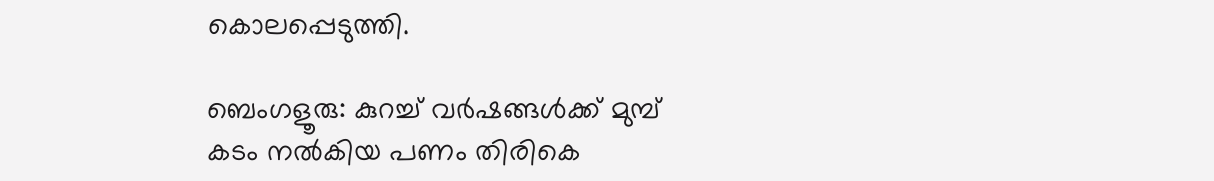കൊലപ്പെടുത്തി.

ബെംഗളൂരു: കുറച്ച് വർഷങ്ങൾക്ക് മുമ്പ് കടം നൽകിയ പണം തിരികെ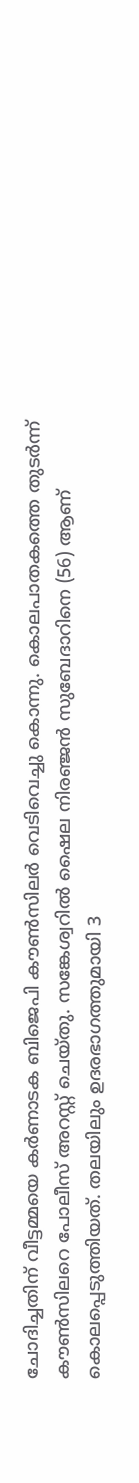ചോദിച്ചതിന് വീട്ടമ്മയെ കർണാടക ബിജെപി കൗൺസിലർ വെടിവെച്ചു കൊന്നു. കൊലപാതകത്തെ തുടർന്ന് കൗൺസിലറെ പോലീസ് അറസ്റ്റ് ചെയ്തു. സങ്കേശ്വറിൽ ഷൈല നിരഞ്ജൻ സുബേദാറിനെ (56) ആണ് കൊലപ്പെടുത്തിയത്. തലയിലും ഉദരഭാഗത്തുമായി 3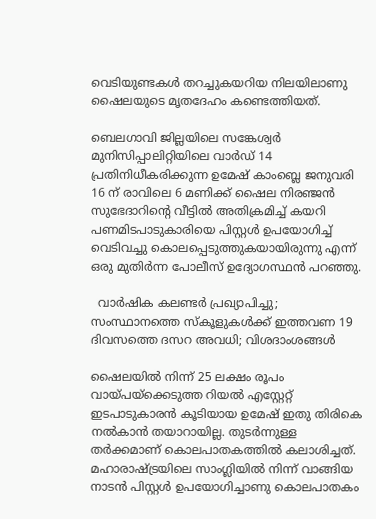വെടിയുണ്ടകൾ തറച്ചുകയറിയ നിലയിലാണു ഷൈലയുടെ മൃതദേഹം കണ്ടെത്തിയത്.

ബെലഗാവി ജില്ലയിലെ സങ്കേശ്വർ മുനിസിപ്പാലിറ്റിയിലെ വാർഡ് 14 പ്രതിനിധീകരിക്കുന്ന ഉമേഷ് കാംബ്ലെ ജനുവരി 16 ന് രാവിലെ 6 മണിക്ക് ഷൈല നിരഞ്ജൻ സുഭേദാറിന്റെ വീട്ടിൽ അതിക്രമിച്ച് കയറി പണമിടപാടുകാരിയെ പിസ്റ്റൾ ഉപയോഗിച്ച് വെടിവച്ചു കൊലപ്പെടുത്തുകയായിരുന്നു എന്ന് ഒരു മുതിർന്ന പോലീസ് ഉദ്യോഗസ്ഥൻ പറഞ്ഞു.

  വാർഷിക കലണ്ടർ പ്രഖ്യാപിച്ചു; സംസ്ഥാനത്തെ സ്കൂളുകൾക്ക് ഇത്തവണ 19 ദിവസത്തെ ദസറ അവധി; വിശദാംശങ്ങൾ

ഷൈലയിൽ നിന്ന് 25 ലക്ഷം രൂപം വായ്പയ്ക്കെടുത്ത റിയൽ എസ്റ്റേറ്റ് ഇടപാടുകാരൻ കൂടിയായ ഉമേഷ് ഇതു തിരികെ നൽകാൻ തയാറായില്ല. തുടർന്നുള്ള തർക്കമാണ് കൊലപാതകത്തിൽ കലാശിച്ചത്.  മഹാരാഷ്ട്രയിലെ സാംഗ്ലിയിൽ നിന്ന് വാങ്ങിയ നാടൻ പിസ്റ്റൾ ഉപയോഗിച്ചാണു കൊലപാതകം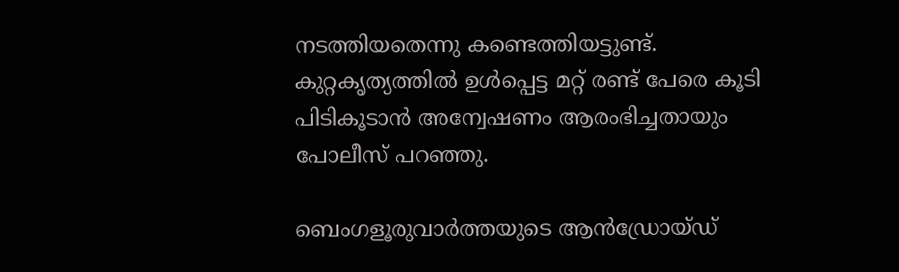നടത്തിയതെന്നു കണ്ടെത്തിയട്ടുണ്ട്. കുറ്റകൃത്യത്തിൽ ഉൾപ്പെട്ട മറ്റ് രണ്ട് പേരെ കൂടി പിടികൂടാൻ അന്വേഷണം ആരംഭിച്ചതായും പോലീസ് പറഞ്ഞു.

ബെംഗളൂരുവാർത്തയുടെ ആൻഡ്രോയ്ഡ്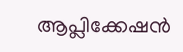ആപ്ലിക്കേഷൻ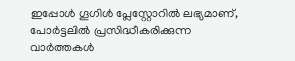ഇപ്പോൾ ഗൂഗിൾ പ്ലേസ്റ്റോറിൽ ലഭ്യമാണ്, പോർട്ടലിൽ പ്രസിദ്ധീകരിക്കുന്ന വാർത്തകൾ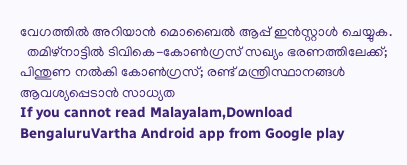വേഗത്തിൽ അറിയാൻ മൊബൈൽ ആപ്പ് ഇൻസ്റ്റാൾ ചെയ്യുക.
  തമിഴ്‌നാട്ടിൽ ടിവികെ-കോൺഗ്രസ് സഖ്യം ഭരണത്തിലേക്ക്; പിന്തുണ നൽകി കോൺഗ്രസ്; രണ്ട് മന്ത്രിസ്ഥാനങ്ങൾ ആവശ്യപ്പെടാൻ സാധ്യത
If you cannot read Malayalam,Download BengaluruVartha Android app from Google play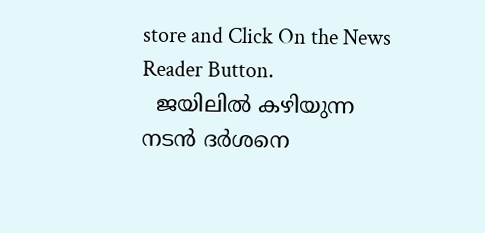store and Click On the News Reader Button.
  ജയിലിൽ കഴിയുന്ന നടൻ ദർശനെ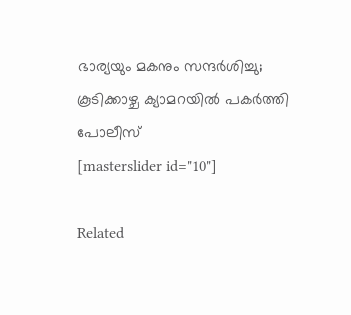ഭാര്യയും മകനും സന്ദർശിച്ചു; കൂടിക്കാഴ്ച ക്യാമറയിൽ പകർത്തി പോലീസ്
[masterslider id="10"]

Related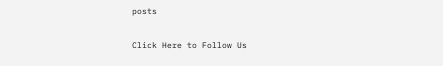posts

Click Here to Follow Us